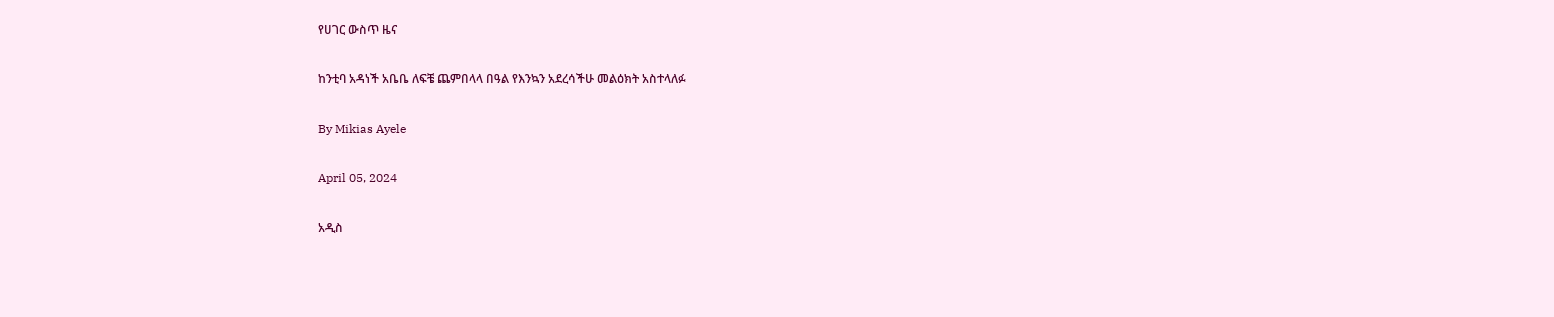የሀገር ውስጥ ዜና

ከንቲባ አዳነች አቤቤ ለፍቼ ጨምበላላ በዓል የእንኳን አደረሳችሁ መልዕክት አስተላለፉ

By Mikias Ayele

April 05, 2024

አዲስ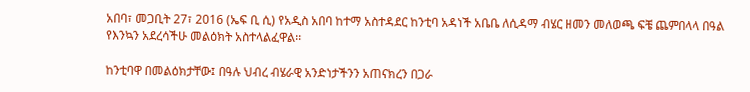አበባ፣ መጋቢት 27፣ 2016 (ኤፍ ቢ ሲ) የአዲስ አበባ ከተማ አስተዳደር ከንቲባ አዳነች አቤቤ ለሲዳማ ብሄር ዘመን መለወጫ ፍቼ ጨምበላላ በዓል የእንኳን አደረሳችሁ መልዕክት አስተላልፈዋል፡፡

ከንቲባዋ በመልዕክታቸው፤ በዓሉ ህብረ ብሄራዊ አንድነታችንን አጠናክረን በጋራ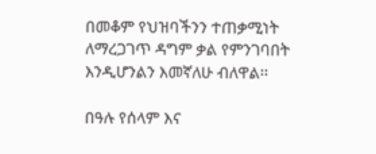በመቆም የህዝባችንን ተጠቃሚነት ለማረጋገጥ ዳግም ቃል የምንገባበት እንዲሆንልን እመኛለሁ ብለዋል፡፡

በዓሉ የሰላም እና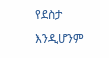የደስታ እንዲሆንም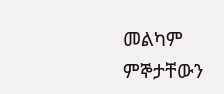መልካም ምኞታቸውን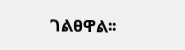ገልፀዋል፡፡